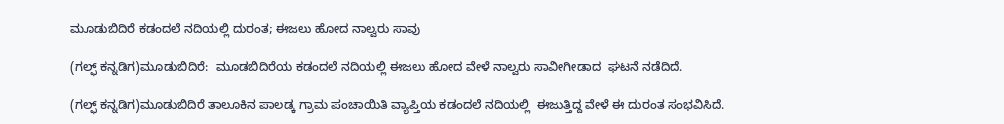ಮೂಡುಬಿದಿರೆ ಕಡಂದಲೆ ನದಿಯಲ್ಲಿ ದುರಂತ; ಈಜಲು ಹೋದ ನಾಲ್ವರು ಸಾವು

(ಗಲ್ಫ್ ಕನ್ನಡಿಗ)ಮೂಡುಬಿದಿರೆ:  ಮೂಡಬಿದಿರೆಯ ಕಡಂದಲೆ ನದಿಯಲ್ಲಿ ಈಜಲು ಹೋದ ವೇಳೆ ನಾಲ್ವರು ಸಾವೀಗೀಡಾದ  ಘಟನೆ ನಡೆದಿದೆ.

(ಗಲ್ಫ್ ಕನ್ನಡಿಗ)ಮೂಡುಬಿದಿರೆ ತಾಲೂಕಿನ ಪಾಲಡ್ಕ ಗ್ರಾಮ ಪಂಚಾಯಿತಿ ವ್ಯಾಪ್ತಿಯ ಕಡಂದಲೆ ನದಿಯಲ್ಲಿ  ಈಜುತ್ತಿದ್ದ ವೇಳೆ ಈ ದುರಂತ ಸಂಭವಿಸಿದೆ.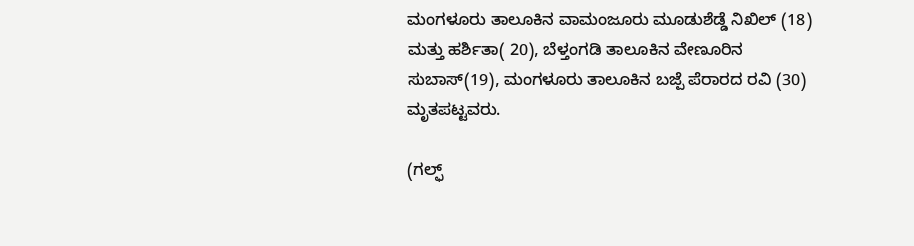ಮಂಗಳೂರು ತಾಲೂಕಿನ ವಾಮಂಜೂರು ಮೂಡುಶೆಡ್ಡೆ ನಿಖಿಲ್ (18) ಮತ್ತು ಹರ್ಶಿತಾ( 20), ಬೆಳ್ತಂಗಡಿ ತಾಲೂಕಿನ ವೇಣೂರಿನ ಸುಬಾಸ್(19), ಮಂಗಳೂರು ತಾಲೂಕಿನ ಬಜ್ಪೆ ಪೆರಾರದ ರವಿ (30) ಮೃತಪಟ್ಟವರು.

(ಗಲ್ಫ್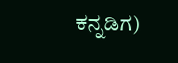ಕನ್ನಡಿಗ)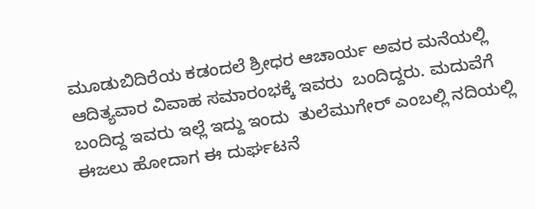ಮೂಡುಬಿದಿರೆಯ ಕಡಂದಲೆ ಶ್ರೀಧರ ಆಚಾರ್ಯ ಅವರ ಮನೆಯಲ್ಲಿ ಆದಿತ್ಯವಾರ ವಿವಾಹ ಸಮಾರಂಭಕ್ಕೆ ಇವರು  ಬಂದಿದ್ದರು. ಮದುವೆಗೆ ಬಂದಿದ್ದ ಇವರು ಇಲ್ಲೆ ಇದ್ದು ಇಂದು  ತುಲೆಮುಗೇರ್ ಎಂಬಲ್ಲಿ ನದಿಯಲ್ಲಿ ಈಜಲು ಹೋದಾಗ ಈ ದುರ್ಘಟನೆ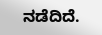ನಡೆದಿದೆ.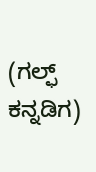(ಗಲ್ಫ್ ಕನ್ನಡಿಗ)